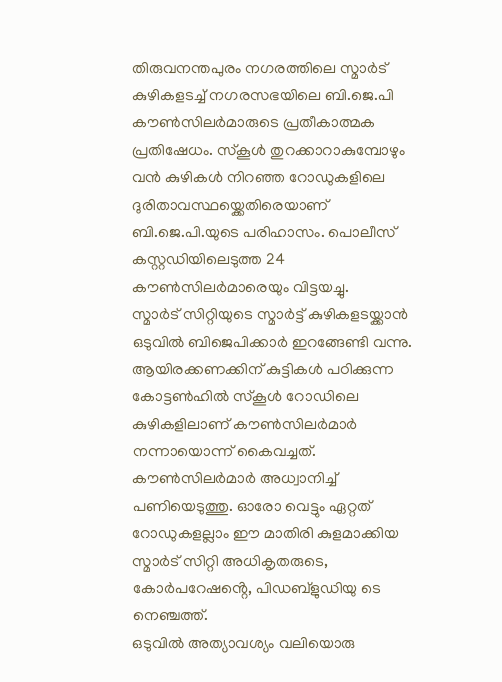തിരുവനന്തപുരം നഗരത്തിലെ സ്മാർട് കുഴികളടച്ച് നഗരസഭയിലെ ബി.ജെ.പി കൗൺസിലർമാരുടെ പ്രതീകാത്മക പ്രതിഷേധം. സ്കൂൾ തുറക്കാറാകുമ്പോഴും വൻ കുഴികൾ നിറഞ്ഞ റോഡുകളിലെ ദുരിതാവസ്ഥയ്ക്കെതിരെയാണ് ബി.ജെ.പി.യുടെ പരിഹാസം. പൊലീസ് കസ്റ്റഡിയിലെടുത്ത 24 കൗൺസിലർമാരെയും വിട്ടയച്ചു.
സ്മാർട് സിറ്റിയുടെ സ്മാർട്ട് കുഴികളടയ്ക്കാൻ ഒടുവിൽ ബിജെപിക്കാർ ഇറങ്ങേണ്ടി വന്നു. ആയിരക്കണക്കിന് കുട്ടികൾ പഠിക്കുന്ന കോട്ടൺഹിൽ സ്കൂൾ റോഡിലെ കുഴികളിലാണ് കൗൺസിലർമാർ നന്നായൊന്ന് കൈവച്ചത്. കൗൺസിലർമാർ അധ്വാനിച്ച് പണിയെടുത്തു. ഓരോ വെട്ടും ഏറ്റത് റോഡുകളല്ലാം ഈ മാതിരി കുളമാക്കിയ സ്മാർട് സിറ്റി അധികൃതരുടെ, കോർപറേഷൻ്റെ, പിഡബ്ളുഡിയു ടെ നെഞ്ചത്ത്.
ഒടുവിൽ അത്യാവശ്യം വലിയൊരു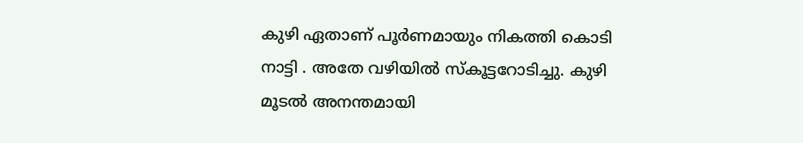കുഴി ഏതാണ് പൂർണമായും നികത്തി കൊടി നാട്ടി . അതേ വഴിയിൽ സ്കൂട്ടറോടിച്ചു. കുഴി മൂടൽ അനന്തമായി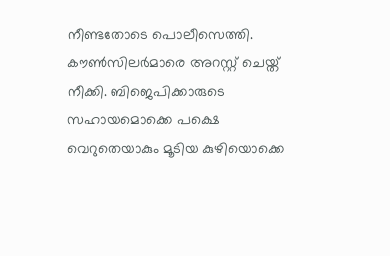നീണ്ടതോടെ പൊലീസെത്തി. കൗൺസിലർമാരെ അറസ്റ്റ് ചെയ്ത് നീക്കി. ബിജെപിക്കാരുടെ സഹായമൊക്കെ പക്ഷെ വെറുതെയാകും മൂടിയ കുഴിയൊക്കെ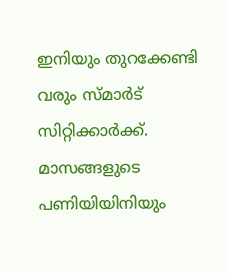ഇനിയും തുറക്കേണ്ടി വരും സ്മാർട് സിറ്റിക്കാർക്ക്. മാസങ്ങളുടെ പണിയിയിനിയും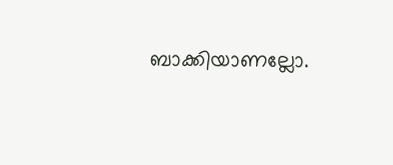ബാക്കിയാണല്ലോ.